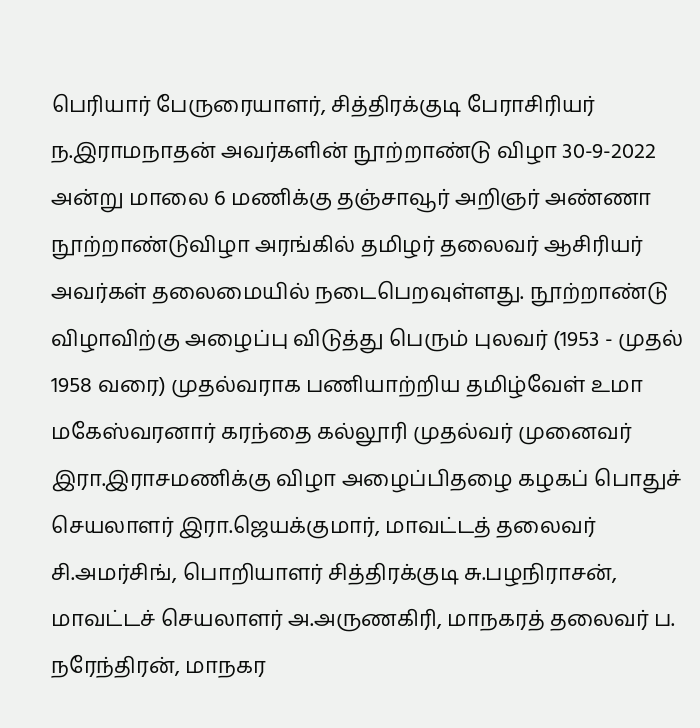பெரியார் பேருரையாளர், சித்திரக்குடி பேராசிரியர் ந.இராமநாதன் அவர்களின் நூற்றாண்டு விழா 30-9-2022 அன்று மாலை 6 மணிக்கு தஞ்சாவூர் அறிஞர் அண்ணா நூற்றாண்டுவிழா அரங்கில் தமிழர் தலைவர் ஆசிரியர் அவர்கள் தலைமையில் நடைபெறவுள்ளது. நூற்றாண்டு விழாவிற்கு அழைப்பு விடுத்து பெரும் புலவர் (1953 - முதல் 1958 வரை) முதல்வராக பணியாற்றிய தமிழ்வேள் உமா மகேஸ்வரனார் கரந்தை கல்லூரி முதல்வர் முனைவர் இரா.இராசமணிக்கு விழா அழைப்பிதழை கழகப் பொதுச் செயலாளர் இரா.ஜெயக்குமார், மாவட்டத் தலைவர் சி.அமர்சிங், பொறியாளர் சித்திரக்குடி சு.பழநிராசன், மாவட்டச் செயலாளர் அ.அருணகிரி, மாநகரத் தலைவர் ப. நரேந்திரன், மாநகர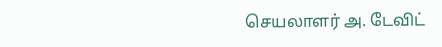செயலாளர் அ. டேவிட்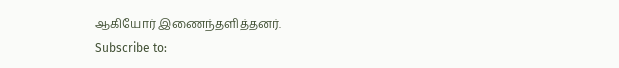ஆகியோர் இணைந்தளித்தனர்.
Subscribe to: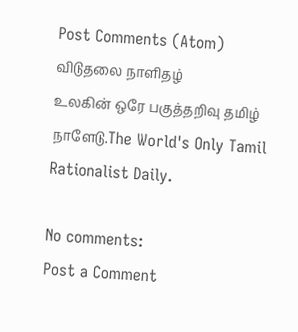Post Comments (Atom)
விடுதலை நாளிதழ்
உலகின் ஒரே பகுத்தறிவு தமிழ் நாளேடு.The World's Only Tamil Rationalist Daily.

No comments:
Post a Comment